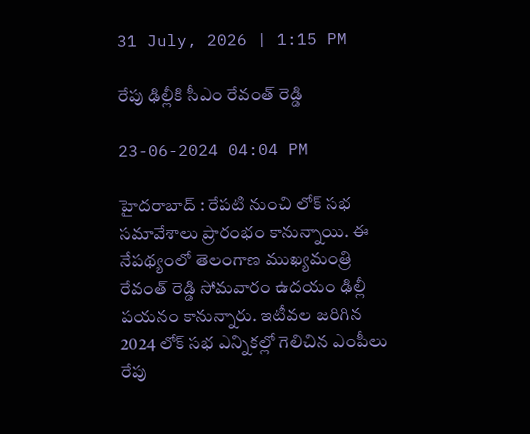31 July, 2026 | 1:15 PM

రేపు ఢిల్లీకి సీఎం రేవంత్ రెడ్డి

23-06-2024 04:04 PM

హైదరాబాద్ : రేపటి నుంచి లోక్ సభ సమావేశాలు ప్రారంభం కానున్నాయి. ఈ నేపథ్యంలో తెలంగాణ ముఖ్యమంత్రి రేవంత్ రెడ్డి సోమవారం ఉదయం ఢిల్లీ పయనం కానున్నారు. ఇటీవల జరిగిన 2024 లోక్ సభ ఎన్నికల్లో గెలిచిన ఎంపీలు రేపు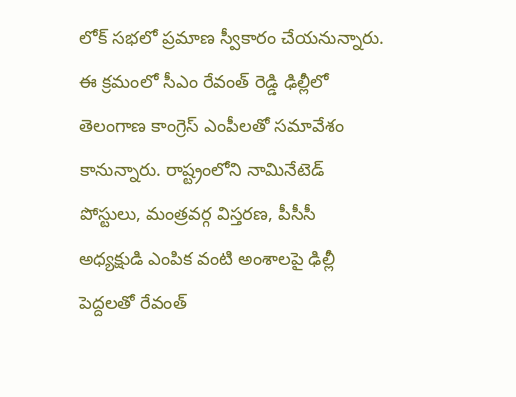లోక్ సభలో ప్రమాణ స్వీకారం చేయనున్నారు. ఈ క్రమంలో సీఎం రేవంత్ రెడ్డి ఢిల్లీలో తెలంగాణ కాంగ్రెస్ ఎంపీలతో సమావేశం కానున్నారు. రాష్ట్రంలోని నామినేటెడ్ పోస్టులు, మంత్రవర్గ విస్తరణ, పీసీసీ అధ్యక్షుడి ఎంపిక వంటి అంశాలపై ఢిల్లీ పెద్దలతో రేవంత్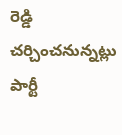రెడ్డి చర్చించనున్నట్లు పార్టీ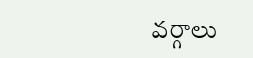వర్గాలు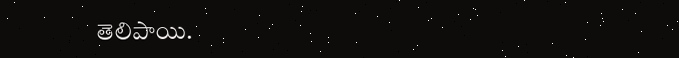తెలిపాయి.